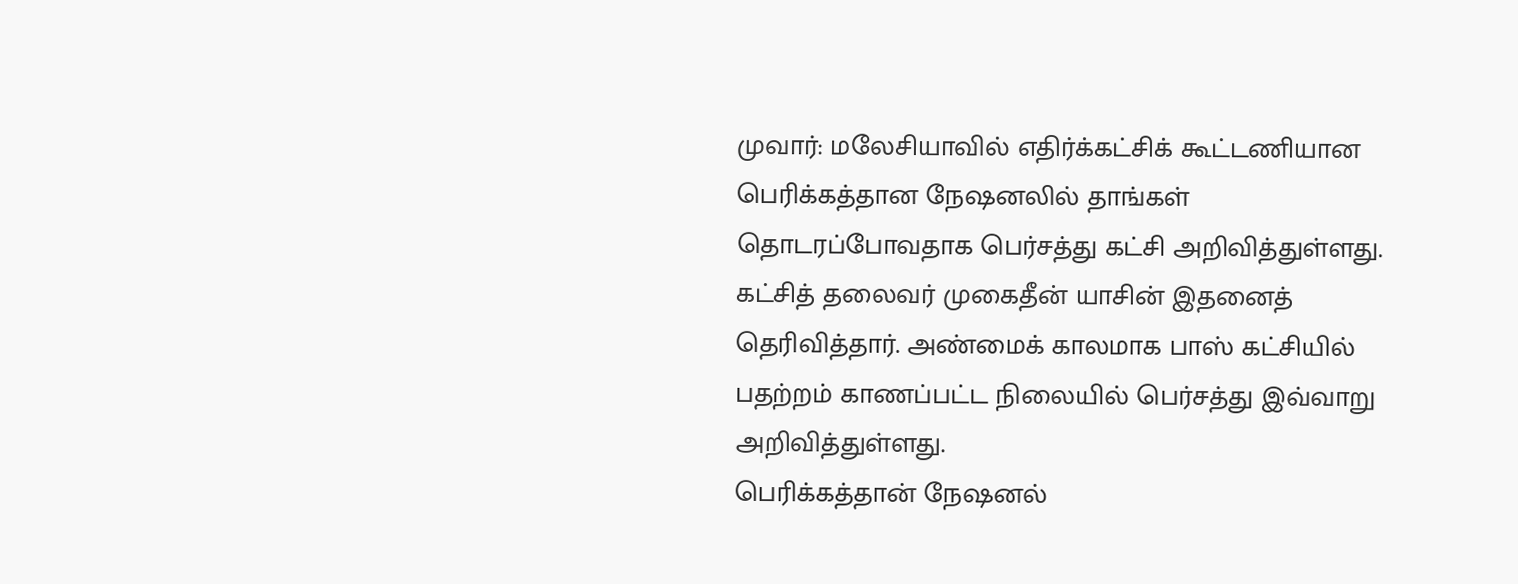முவார்: மலேசியாவில் எதிர்க்கட்சிக் கூட்டணியான பெரிக்கத்தான நேஷனலில் தாங்கள் தொடரப்போவதாக பெர்சத்து கட்சி அறிவித்துள்ளது.
கட்சித் தலைவர் முகைதீன் யாசின் இதனைத் தெரிவித்தார். அண்மைக் காலமாக பாஸ் கட்சியில் பதற்றம் காணப்பட்ட நிலையில் பெர்சத்து இவ்வாறு அறிவித்துள்ளது.
பெரிக்கத்தான் நேஷனல்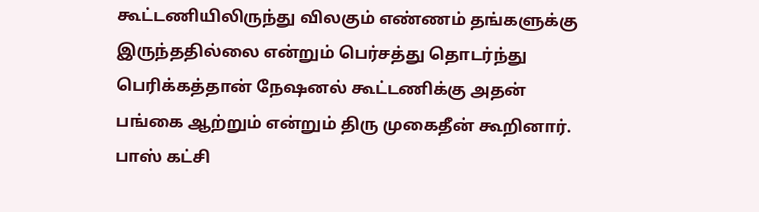கூட்டணியிலிருந்து விலகும் எண்ணம் தங்களுக்கு இருந்ததில்லை என்றும் பெர்சத்து தொடர்ந்து பெரிக்கத்தான் நேஷனல் கூட்டணிக்கு அதன் பங்கை ஆற்றும் என்றும் திரு முகைதீன் கூறினார். பாஸ் கட்சி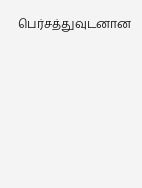பெர்சத்துவுடனான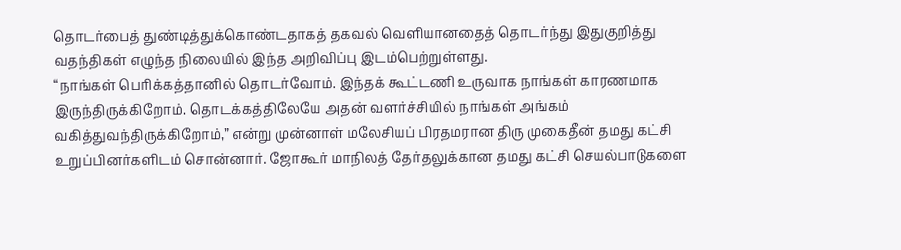தொடர்பைத் துண்டித்துக்கொண்டதாகத் தகவல் வெளியானதைத் தொடர்ந்து இதுகுறித்து வதந்திகள் எழுந்த நிலையில் இந்த அறிவிப்பு இடம்பெற்றுள்ளது.
“நாங்கள் பெரிக்கத்தானில் தொடர்வோம். இந்தக் கூட்டணி உருவாக நாங்கள் காரணமாக இருந்திருக்கிறோம். தொடக்கத்திலேயே அதன் வளர்ச்சியில் நாங்கள் அங்கம் வகித்துவந்திருக்கிறோம்,” என்று முன்னாள் மலேசியப் பிரதமரான திரு முகைதீன் தமது கட்சி உறுப்பினர்களிடம் சொன்னார். ஜோகூர் மாநிலத் தேர்தலுக்கான தமது கட்சி செயல்பாடுகளை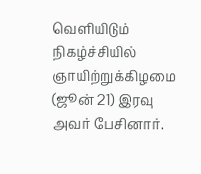வெளியிடும் நிகழ்ச்சியில் ஞாயிற்றுக்கிழமை (ஜூன் 21) இரவு அவர் பேசினார்.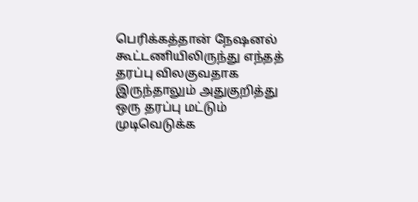பெரிக்கத்தான் நேஷனல் கூட்டணியிலிருந்து எந்தத் தரப்பு விலகுவதாக இருந்தாலும் அதுகுறித்து ஒரு தரப்பு மட்டும் முடிவெடுக்க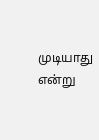முடியாது என்று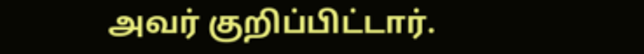அவர் குறிப்பிட்டார்.